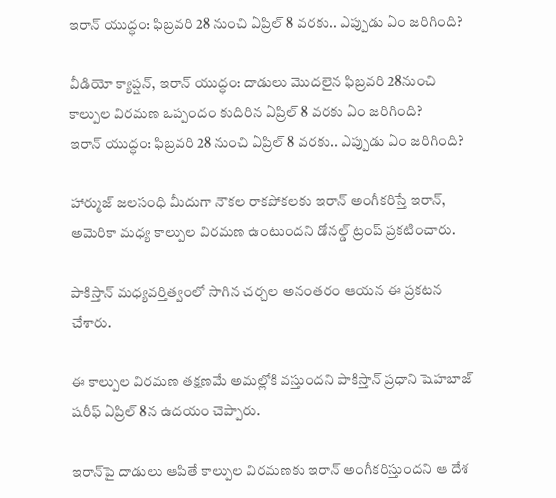ఇరాన్ యుద్ధం: ఫిబ్రవరి 28 నుంచి ఏప్రిల్ 8 వరకు.. ఎప్పుడు ఏం జరిగింది?

వీడియో క్యాప్షన్, ఇరాన్ యుద్ధం: దాడులు మొదలైన ఫిబ్రవరి 28నుంచి కాల్పుల విరమణ ఒప్పందం కుదిరిన ఏప్రిల్ 8 వరకు ఏం జరిగింది?
ఇరాన్ యుద్ధం: ఫిబ్రవరి 28 నుంచి ఏప్రిల్ 8 వరకు.. ఎప్పుడు ఏం జరిగింది?

హార్ముజ్ జలసంధి మీదుగా నౌకల రాకపోకలకు ఇరాన్ అంగీకరిస్తే ఇరాన్, అమెరికా మధ్య కాల్పుల విరమణ ఉంటుందని డోనల్డ్ ట్రంప్ ప్రకటించారు.

పాకిస్తాన్ మధ్యవర్తిత్వంలో సాగిన చర్చల అనంతరం ఆయన ఈ ప్రకటన చేశారు.

ఈ కాల్పుల విరమణ తక్షణమే అమల్లోకి వస్తుందని పాకిస్తాన్ ప్రధాని షెహబాజ్ షరీఫ్ ఏప్రిల్ 8న ఉదయం చెప్పారు.

ఇరాన్‌పై దాడులు ఆపితే కాల్పుల విరమణకు ఇరాన్ అంగీకరిస్తుందని ఆ దేశ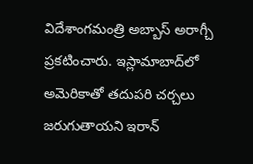విదేశాంగమంత్రి అబ్బాస్ అరాగ్చీ ప్రకటించారు. ఇస్లామాబాద్‌లో అమెరికాతో తదుపరి చర్చలు జరుగుతాయని ఇరాన్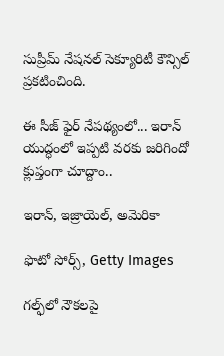సుప్రీమ్ నేషనల్ సెక్యూరిటీ కౌన్సిల్ ప్రకటించింది.

ఈ సీజ్ ఫైర్ నేపథ్యంలో... ఇరాన్ యుద్ధంలో ఇప్పటి వరకు జరిగిందో క్లుప్తంగా చూద్దాం..

ఇరాన్, ఇజ్రాయెల్, అమెరికా

ఫొటో సోర్స్, Getty Images

గల్ఫ్‌లో నౌకలపై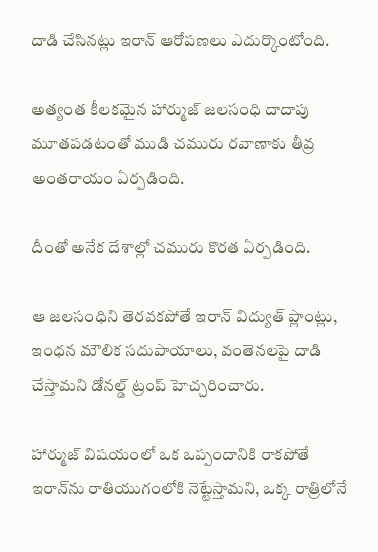దాడి చేసినట్లు ఇరాన్ ఆరోపణలు ఎదుర్కొంటోంది.

అత్యంత కీలకమైన హార్ముజ్ జలసంధి దాదాపు మూతపడటంతో ముడి చమురు రవాణాకు తీవ్ర అంతరాయం ఏర్పడింది.

దీంతో అనేక దేశాల్లో చమురు కొరత ఏర్పడింది.

ఆ జలసంధిని తెరవకపోతే ఇరాన్ విద్యుత్ ప్లాంట్లు, ఇంధన మౌలిక సదుపాయాలు, వంతెనలపై దాడి చేస్తామని డోనల్డ్ ట్రంప్ హెచ్చరించారు.

హార్ముజ్ విషయంలో ఒక ఒప్పందానికి రాకపోతే ఇరాన్‌ను రాతియుగంలోకి నెట్టేస్తామని, ఒక్క రాత్రిలోనే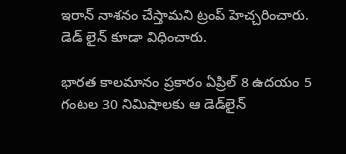ఇరాన్‌ నాశనం చేస్తామని ట్రంప్ హెచ్చరించారు. డెడ్ లైన్ కూడా విధించారు.

భారత కాలమానం ప్రకారం ఏప్రిల్ 8 ఉదయం 5 గంటల 30 నిమిషాలకు ఆ డెడ్‌లైన్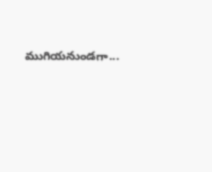ముగియనుండగా...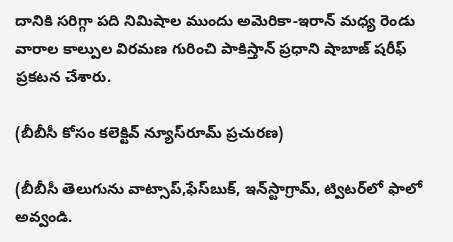దానికి సరిగ్గా పది నిమిషాల ముందు అమెరికా-ఇరాన్ మధ్య రెండు వారాల కాల్పుల విరమణ గురించి పాకిస్తాన్ ప్రధాని షాబాజ్ షరీఫ్ ప్రకటన చేశారు.

(బీబీసీ కోసం కలెక్టివ్ న్యూస్‌రూమ్ ప్రచురణ)

(బీబీసీ తెలుగును వాట్సాప్‌,ఫేస్‌బుక్, ఇన్‌స్టాగ్రామ్‌, ట్విటర్‌లో ఫాలో అవ్వండి.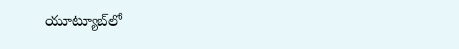యూట్యూబ్‌లో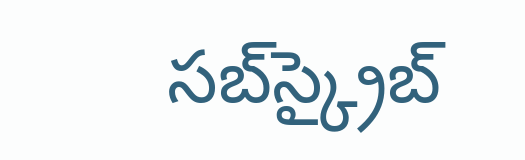సబ్‌స్క్రైబ్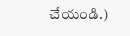చేయండి.)